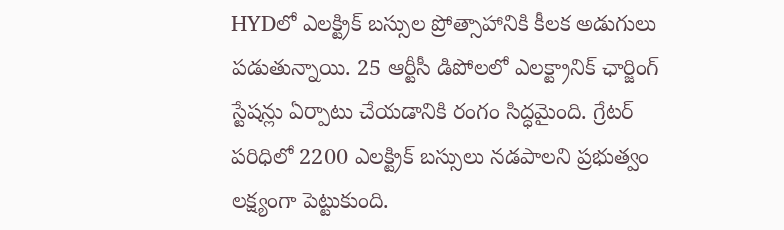HYDలో ఎలక్ట్రిక్ బస్సుల ప్రోత్సాహానికి కీలక అడుగులు పడుతున్నాయి. 25 ఆర్టీసీ డిపోలలో ఎలక్ట్రానిక్ ఛార్జింగ్ స్టేషన్లు ఏర్పాటు చేయడానికి రంగం సిద్ధమైంది. గ్రేటర్ పరిధిలో 2200 ఎలక్ట్రిక్ బస్సులు నడపాలని ప్రభుత్వం లక్ష్యంగా పెట్టుకుంది.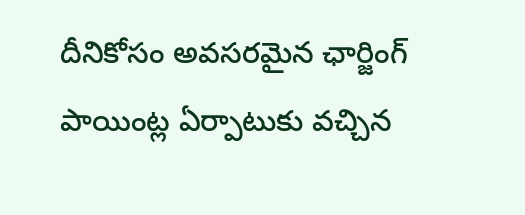దీనికోసం అవసరమైన ఛార్జింగ్ పాయింట్ల ఏర్పాటుకు వచ్చిన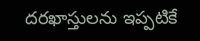దరఖాస్తులను ఇప్పటికే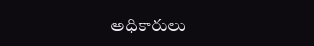అధికారులు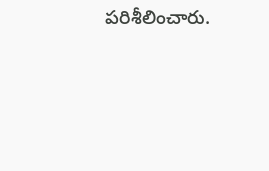పరిశీలించారు.